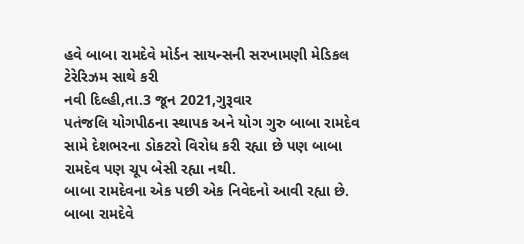હવે બાબા રામદેવે મોર્ડન સાયન્સની સરખામણી મેડિકલ ટેરેરિઝમ સાથે કરી
નવી દિલ્હી,તા.3 જૂન 2021,ગુરૂવાર
પતંજલિ યોગપીઠના સ્થાપક અને યોગ ગુરુ બાબા રામદેવ સામે દેશભરના ડોકટરો વિરોધ કરી રહ્યા છે પણ બાબા રામદેવ પણ ચૂપ બેસી રહ્યા નથી.
બાબા રામદેવના એક પછી એક નિવેદનો આવી રહ્યા છે. બાબા રામદેવે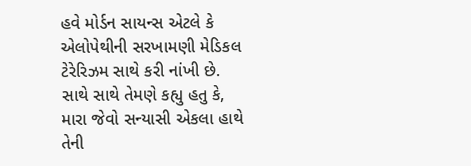હવે મોર્ડન સાયન્સ એટલે કે એલોપેથીની સરખામણી મેડિકલ ટેરેરિઝમ સાથે કરી નાંખી છે. સાથે સાથે તેમણે કહ્યુ હતુ કે, મારા જેવો સન્યાસી એકલા હાથે તેની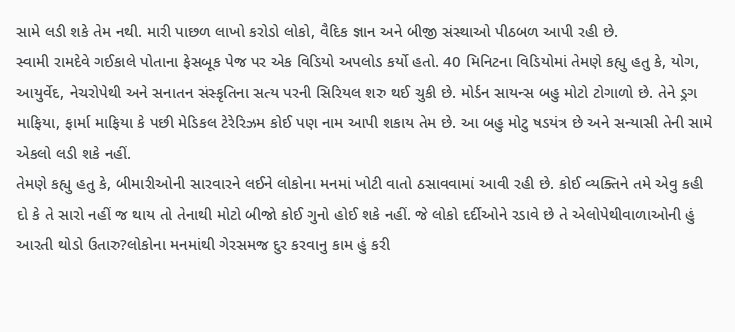સામે લડી શકે તેમ નથી. મારી પાછળ લાખો કરોડો લોકો, વૈદિક જ્ઞાન અને બીજી સંસ્થાઓ પીઠબળ આપી રહી છે.
સ્વામી રામદેવે ગઈકાલે પોતાના ફેસબૂક પેજ પર એક વિડિયો અપલોડ કર્યો હતો. 40 મિનિટના વિડિયોમાં તેમણે કહ્યુ હતુ કે, યોગ, આયુર્વેદ, નેચરોપેથી અને સનાતન સંસ્કૃતિના સત્ય પરની સિરિયલ શરુ થઈ ચુકી છે. મોર્ડન સાયન્સ બહુ મોટો ટોગાળો છે. તેને ડ્રગ માફિયા, ફાર્મા માફિયા કે પછી મેડિકલ ટેરેરિઝમ કોઈ પણ નામ આપી શકાય તેમ છે. આ બહુ મોટુ ષડયંત્ર છે અને સન્યાસી તેની સામે એકલો લડી શકે નહીં.
તેમણે કહ્યુ હતુ કે, બીમારીઓની સારવારને લઈને લોકોના મનમાં ખોટી વાતો ઠસાવવામાં આવી રહી છે. કોઈ વ્યક્તિને તમે એવુ કહી દો કે તે સારો નહીં જ થાય તો તેનાથી મોટો બીજો કોઈ ગુનો હોઈ શકે નહીં. જે લોકો દર્દીઓને રડાવે છે તે એલોપેથીવાળાઓની હું આરતી થોડો ઉતારુ?લોકોના મનમાંથી ગેરસમજ દુર કરવાનુ કામ હું કરી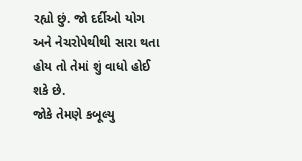રહ્યો છું. જો દર્દીઓ યોગ અને નેચરોપેથીથી સારા થતા હોય તો તેમાં શું વાધો હોઈ શકે છે.
જોકે તેમણે કબૂલ્યુ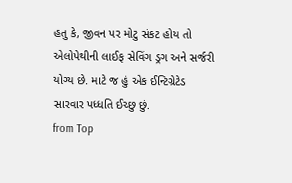હતુ કે, જીવન પર મોટુ સંકટ હોય તો એલોપેથીની લાઈફ સેવિંગ ડ્રગ અને સર્જરી યોગ્ય છે. માટે જ હું એક ઈન્ટિગ્રેટેડ સારવાર પધ્ધતિ ઈચ્છુ છું.
from Top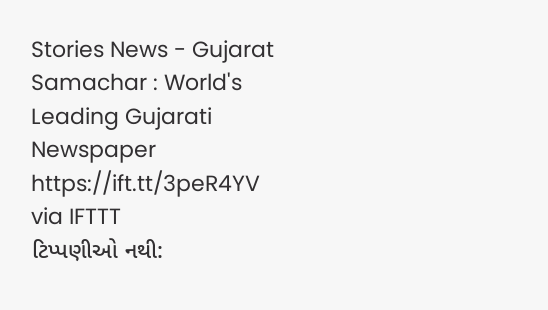Stories News - Gujarat Samachar : World's Leading Gujarati Newspaper https://ift.tt/3peR4YV
via IFTTT
ટિપ્પણીઓ નથી: